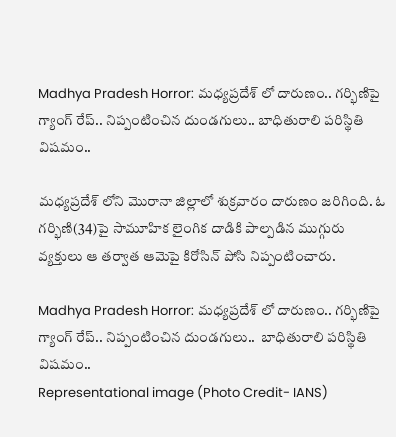Madhya Pradesh Horror: మధ్యప్రదేశ్‌ లో దారుణం.. గర్భిణిపై గ్యాంగ్‌ రేప్‌.. నిప్పంటించిన దుండగులు.. బాధితురాలి పరిస్థితి విషమం..

మధ్యప్రదేశ్‌ లోని మొరానా జిల్లాలో శుక్రవారం దారుణం జరిగింది. ఓ గర్భిణి(34)పై సామూహిక లైంగిక దాడికి పాల్పడిన ముగ్గురు వ్యక్తులు ఆ తర్వాత ఆమెపై కిరోసిన్‌ పోసి నిప్పంటించారు.

Madhya Pradesh Horror: మధ్యప్రదేశ్‌ లో దారుణం.. గర్భిణిపై గ్యాంగ్‌ రేప్‌.. నిప్పంటించిన దుండగులు..  బాధితురాలి పరిస్థితి విషమం..
Representational image (Photo Credit- IANS)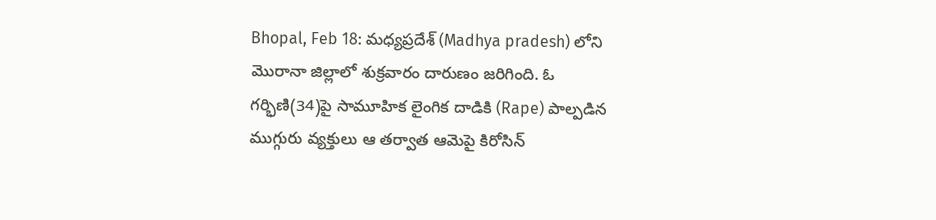Bhopal, Feb 18: మధ్యప్రదేశ్‌ (Madhya pradesh) లోని మొరానా జిల్లాలో శుక్రవారం దారుణం జరిగింది. ఓ గర్భిణి(34)పై సామూహిక లైంగిక దాడికి (Rape) పాల్పడిన ముగ్గురు వ్యక్తులు ఆ తర్వాత ఆమెపై కిరోసిన్‌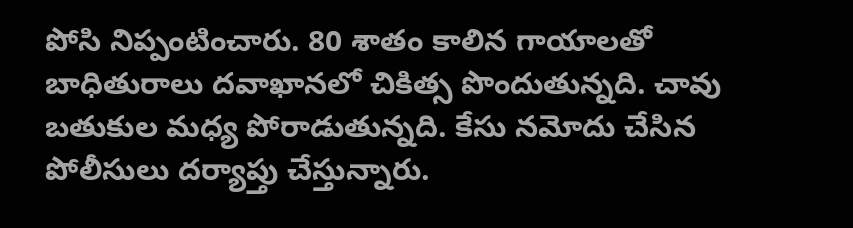పోసి నిప్పంటించారు. 80 శాతం కాలిన గాయాలతో బాధితురాలు దవాఖానలో చికిత్స పొందుతున్నది. చావు బతుకుల మధ్య పోరాడుతున్నది. కేసు నమోదు చేసిన పోలీసులు దర్యాప్తు చేస్తున్నారు.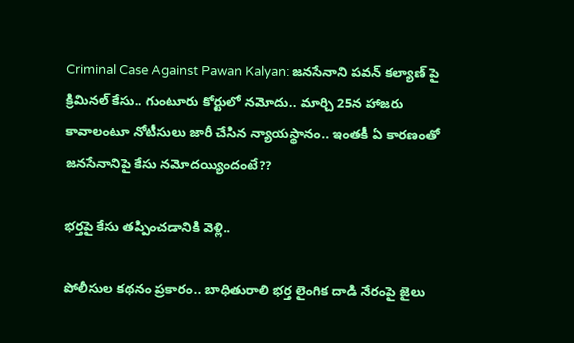Criminal Case Against Pawan Kalyan: జనసేనాని పవన్‌ కల్యాణ్‌ పై క్రిమినల్‌ కేసు.. గుంటూరు కోర్టులో నమోదు.. మార్చి 25న హాజరు కావాలంటూ నోటీసులు జారీ చేసిన న్యాయస్థానం.. ఇంతకీ ఏ కారణంతో జనసేనానిపై కేసు నమోదయ్యిందంటే??

భర్తపై కేసు తప్పించడానికి వెళ్లి..

పోలీసుల కథనం ప్రకారం.. బాధితురాలి భర్త లైంగిక దాడి నేరంపై జైలు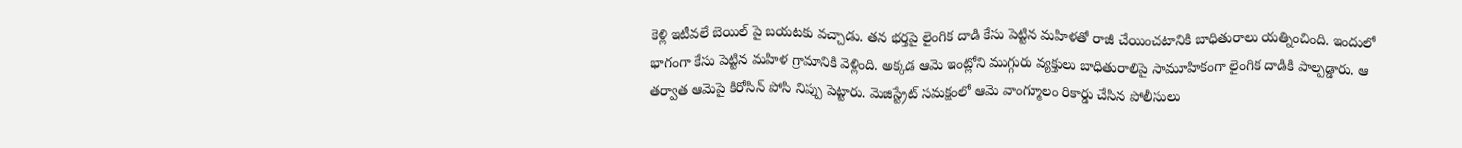కెళ్లి ఇటీవలే బెయిల్‌ పై బయటకు వచ్చాడు. తన భర్తపై లైంగిక దాడి కేసు పెట్టిన మహిళతో రాజీ చేయించటానికి బాధితురాలు యత్నించింది. ఇందులో భాగంగా కేసు పెట్టిన మహిళ గ్రామానికి వెళ్లింది. అక్కడ ఆమె ఇంట్లోని ముగ్గురు వ్యక్తులు బాధితురాలిపై సామూహికంగా లైంగిక దాడికి పాల్పడ్డారు. ఆ తర్వాత ఆమెపై కిరోసిన్‌ పోసి నిప్పు పెట్టారు. మెజిస్ట్రేట్‌ సమక్షంలో ఆమె వాంగ్మూలం రికార్డు చేసిన పోలీసులు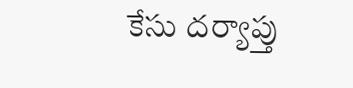కేసు దర్యాప్తు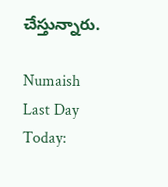చేస్తున్నారు.

Numaish Last Day Today: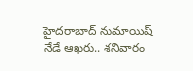హైదరాబాద్ నుమాయిష్‌ నేడే ఆఖరు.. శనివారం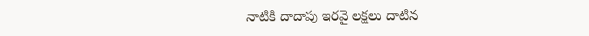నాటికి దాదాపు ఇరవై లక్షలు దాటిన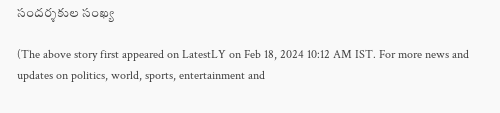సందర్శకుల సంఖ్య

(The above story first appeared on LatestLY on Feb 18, 2024 10:12 AM IST. For more news and updates on politics, world, sports, entertainment and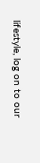lifestyle, log on to our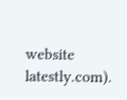website latestly.com).